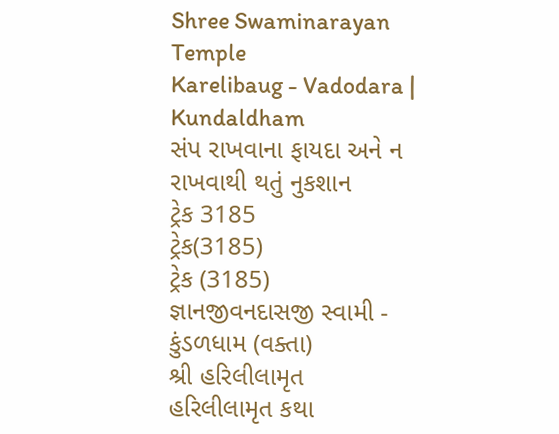Shree Swaminarayan Temple
Karelibaug - Vadodara | Kundaldham
સંપ રાખવાના ફાયદા અને ન રાખવાથી થતું નુકશાન
ટ્રેક 3185
ટ્રેક(3185)
ટ્રેક (3185)
જ્ઞાનજીવનદાસજી સ્વામી - કુંડળધામ (વક્તા)
શ્રી હરિલીલામૃત
હરિલીલામૃત કથા